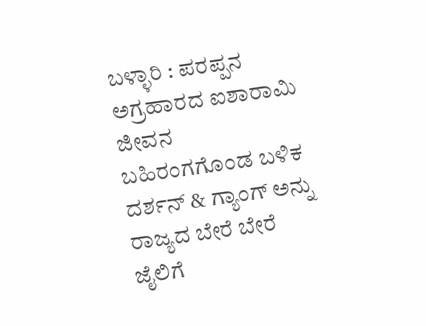ಬಳ್ಳಾರಿ : ಪರಪ್ಪನ ಅಗ್ರಹಾರದ ಐಶಾರಾಮಿ ಜೀವನ ಬಹಿರಂಗಗೊಂಡ ಬಳಿಕ ದರ್ಶನ್ & ಗ್ಯಾಂಗ್ ಅನ್ನು ರಾಜ್ಯದ ಬೇರೆ ಬೇರೆ ಜೈಲಿಗೆ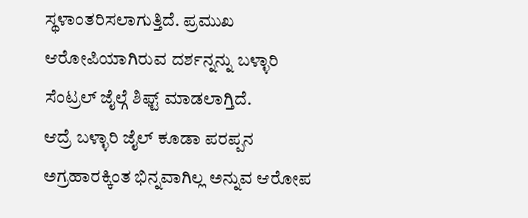ಸ್ಥಳಾಂತರಿಸಲಾಗುತ್ತಿದೆ. ಪ್ರಮುಖ ಆರೋಪಿಯಾಗಿರುವ ದರ್ಶನ್ನನ್ನು ಬಳ್ಳಾರಿ ಸೆಂಟ್ರಲ್ ಜೈಲ್ಗೆ ಶಿಫ್ಟ್ ಮಾಡಲಾಗ್ತಿದೆ.
ಆದ್ರೆ ಬಳ್ಳಾರಿ ಜೈಲ್ ಕೂಡಾ ಪರಪ್ಪನ ಅಗ್ರಹಾರಕ್ಕಿಂತ ಭಿನ್ನವಾಗಿಲ್ಲ ಅನ್ನುವ ಆರೋಪ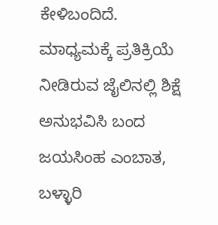ಕೇಳಿಬಂದಿದೆ. ಮಾಧ್ಯಮಕ್ಕೆ ಪ್ರತಿಕ್ರಿಯೆ ನೀಡಿರುವ ಜೈಲಿನಲ್ಲಿ ಶಿಕ್ಷೆ ಅನುಭವಿಸಿ ಬಂದ ಜಯಸಿಂಹ ಎಂಬಾತ, ಬಳ್ಳಾರಿ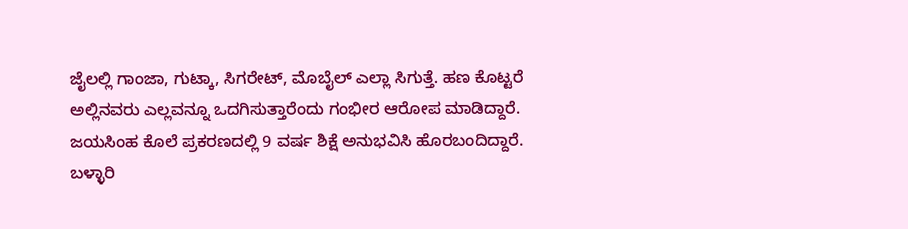ಜೈಲಲ್ಲಿ ಗಾಂಜಾ, ಗುಟ್ಕಾ, ಸಿಗರೇಟ್, ಮೊಬೈಲ್ ಎಲ್ಲಾ ಸಿಗುತ್ತೆ. ಹಣ ಕೊಟ್ಟರೆ ಅಲ್ಲಿನವರು ಎಲ್ಲವನ್ನೂ ಒದಗಿಸುತ್ತಾರೆಂದು ಗಂಭೀರ ಆರೋಪ ಮಾಡಿದ್ದಾರೆ. ಜಯಸಿಂಹ ಕೊಲೆ ಪ್ರಕರಣದಲ್ಲಿ 9 ವರ್ಷ ಶಿಕ್ಷೆ ಅನುಭವಿಸಿ ಹೊರಬಂದಿದ್ದಾರೆ.
ಬಳ್ಳಾರಿ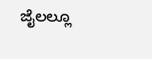ಜೈಲಲ್ಲೂ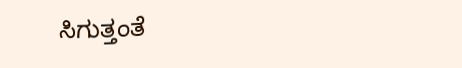ಸಿಗುತ್ತಂತೆ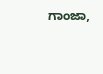ಗಾಂಜಾ,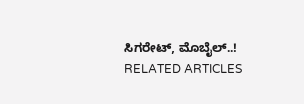ಸಿಗರೇಟ್, ಮೊಬೈಲ್..!
RELATED ARTICLES